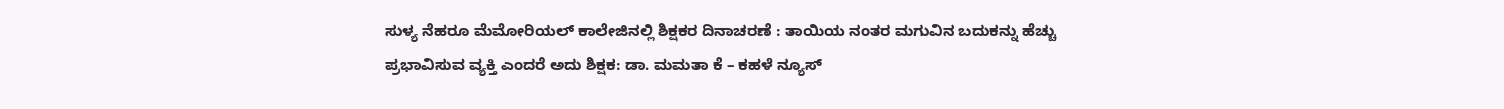ಸುಳ್ಯ ನೆಹರೂ ಮೆಮೋರಿಯಲ್ ಕಾಲೇಜಿನಲ್ಲಿ ಶಿಕ್ಷಕರ ದಿನಾಚರಣೆ : ತಾಯಿಯ ನಂತರ ಮಗುವಿನ ಬದುಕನ್ನು ಹೆಚ್ಚು ಪ್ರಭಾವಿಸುವ ವ್ಯಕ್ತಿ ಎಂದರೆ ಅದು ಶಿಕ್ಷಕ: ಡಾ. ಮಮತಾ ಕೆ – ಕಹಳೆ ನ್ಯೂಸ್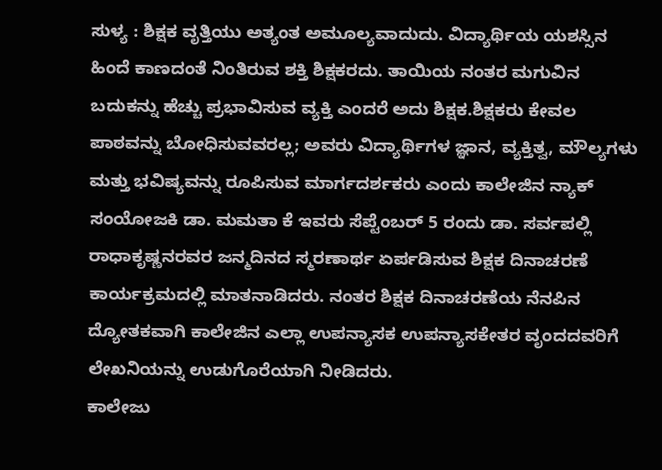ಸುಳ್ಯ : ಶಿಕ್ಷಕ ವೃತ್ತಿಯು ಅತ್ಯಂತ ಅಮೂಲ್ಯವಾದುದು. ವಿದ್ಯಾರ್ಥಿಯ ಯಶಸ್ಸಿನ ಹಿಂದೆ ಕಾಣದಂತೆ ನಿಂತಿರುವ ಶಕ್ತಿ ಶಿಕ್ಷಕರದು. ತಾಯಿಯ ನಂತರ ಮಗುವಿನ ಬದುಕನ್ನು ಹೆಚ್ಚು ಪ್ರಭಾವಿಸುವ ವ್ಯಕ್ತಿ ಎಂದರೆ ಅದು ಶಿಕ್ಷಕ.ಶಿಕ್ಷಕರು ಕೇವಲ ಪಾಠವನ್ನು ಬೋಧಿಸುವವರಲ್ಲ; ಅವರು ವಿದ್ಯಾರ್ಥಿಗಳ ಜ್ಞಾನ, ವ್ಯಕ್ತಿತ್ವ, ಮೌಲ್ಯಗಳು ಮತ್ತು ಭವಿಷ್ಯವನ್ನು ರೂಪಿಸುವ ಮಾರ್ಗದರ್ಶಕರು ಎಂದು ಕಾಲೇಜಿನ ನ್ಯಾಕ್ ಸಂಯೋಜಕಿ ಡಾ. ಮಮತಾ ಕೆ ಇವರು ಸೆಪ್ಟೆಂಬರ್ 5 ರಂದು ಡಾ. ಸರ್ವಪಲ್ಲಿ ರಾಧಾಕೃಷ್ಣನರವರ ಜನ್ಮದಿನದ ಸ್ಮರಣಾರ್ಥ ಏರ್ಪಡಿಸುವ ಶಿಕ್ಷಕ ದಿನಾಚರಣೆ ಕಾರ್ಯಕ್ರಮದಲ್ಲಿ ಮಾತನಾಡಿದರು. ನಂತರ ಶಿಕ್ಷಕ ದಿನಾಚರಣೆಯ ನೆನಪಿನ ದ್ಯೋತಕವಾಗಿ ಕಾಲೇಜಿನ ಎಲ್ಲಾ ಉಪನ್ಯಾಸಕ ಉಪನ್ಯಾಸಕೇತರ ವೃಂದದವರಿಗೆ ಲೇಖನಿಯನ್ನು ಉಡುಗೊರೆಯಾಗಿ ನೀಡಿದರು.
ಕಾಲೇಜು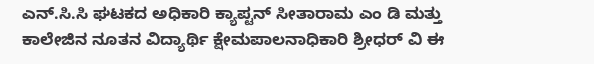ಎನ್.ಸಿ.ಸಿ ಘಟಕದ ಅಧಿಕಾರಿ ಕ್ಯಾಪ್ಟನ್ ಸೀತಾರಾಮ ಎಂ ಡಿ ಮತ್ತು ಕಾಲೇಜಿನ ನೂತನ ವಿದ್ಯಾರ್ಥಿ ಕ್ಷೇಮಪಾಲನಾಧಿಕಾರಿ ಶ್ರೀಧರ್ ವಿ ಈ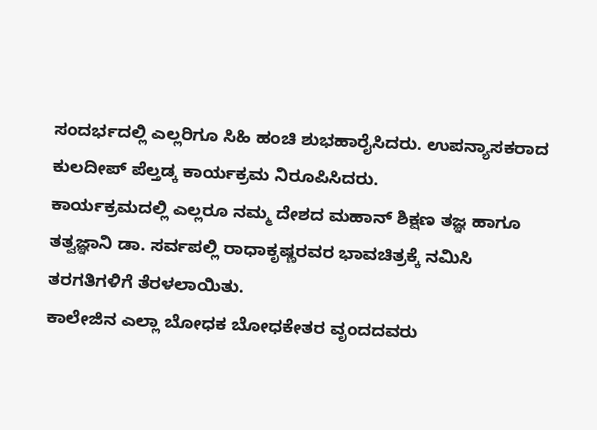ಸಂದರ್ಭದಲ್ಲಿ ಎಲ್ಲರಿಗೂ ಸಿಹಿ ಹಂಚಿ ಶುಭಹಾರೈಸಿದರು. ಉಪನ್ಯಾಸಕರಾದ ಕುಲದೀಪ್ ಪೆಲ್ತಡ್ಕ ಕಾರ್ಯಕ್ರಮ ನಿರೂಪಿಸಿದರು.
ಕಾರ್ಯಕ್ರಮದಲ್ಲಿ ಎಲ್ಲರೂ ನಮ್ಮ ದೇಶದ ಮಹಾನ್ ಶಿಕ್ಷಣ ತಜ್ಞ ಹಾಗೂ ತತ್ವಜ್ಞಾನಿ ಡಾ. ಸರ್ವಪಲ್ಲಿ ರಾಧಾಕೃಷ್ಣರವರ ಭಾವಚಿತ್ರಕ್ಕೆ ನಮಿಸಿ ತರಗತಿಗಳಿಗೆ ತೆರಳಲಾಯಿತು.
ಕಾಲೇಜಿನ ಎಲ್ಲಾ ಬೋಧಕ ಬೋಧಕೇತರ ವೃಂದದವರು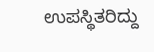ಉಪಸ್ಥಿತರಿದ್ದು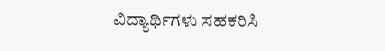ವಿದ್ಯಾರ್ಥಿಗಳು ಸಹಕರಿಸಿ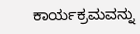ಕಾರ್ಯಕ್ರಮವನ್ನು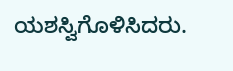ಯಶಸ್ವಿಗೊಳಿಸಿದರು.